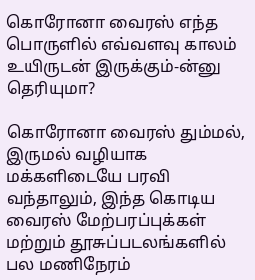கொரோனா வைரஸ் எந்த பொருளில் எவ்வளவு காலம் உயிருடன் இருக்கும்-ன்னு தெரியுமா?

கொரோனா வைரஸ் தும்மல், இருமல் வழியாக மக்களிடையே பரவி வந்தாலும், இந்த கொடிய வைரஸ் மேற்பரப்புக்கள் மற்றும் தூசுப்படலங்களில் பல மணிநேரம்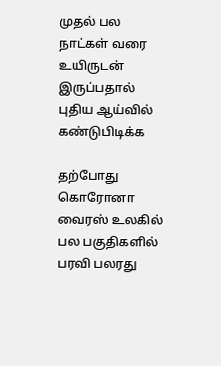முதல் பல நாட்கள் வரை உயிருடன் இருப்பதால் புதிய ஆய்வில் கண்டுபிடிக்க

தற்போது கொரோனா வைரஸ் உலகில் பல பகுதிகளில் பரவி பலரது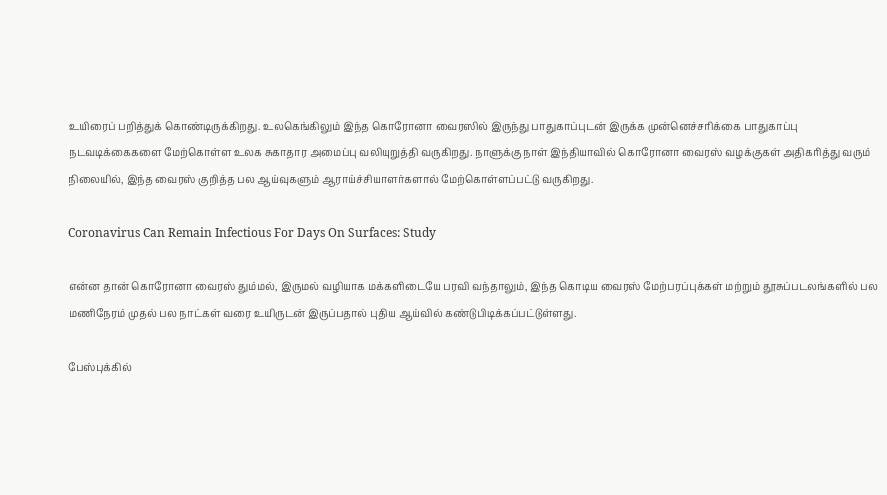உயிரைப் பறித்துக் கொண்டிருக்கிறது. உலகெங்கிலும் இந்த கொரோனா வைரஸில் இருந்து பாதுகாப்புடன் இருக்க முன்னெச்சரிக்கை பாதுகாப்பு நடவடிக்கைகளை மேற்கொள்ள உலக சுகாதார அமைப்பு வலியுறுத்தி வருகிறது. நாளுக்கு நாள் இந்தியாவில் கொரோனா வைரஸ் வழக்குகள் அதிகரித்து வரும் நிலையில், இந்த வைரஸ் குறித்த பல ஆய்வுகளும் ஆராய்ச்சியாளர்களால் மேற்கொள்ளப்பட்டு வருகிறது.

Coronavirus Can Remain Infectious For Days On Surfaces: Study

என்ன தான் கொரோனா வைரஸ் தும்மல், இருமல் வழியாக மக்களிடையே பரவி வந்தாலும், இந்த கொடிய வைரஸ் மேற்பரப்புக்கள் மற்றும் தூசுப்படலங்களில் பல மணிநேரம் முதல் பல நாட்கள் வரை உயிருடன் இருப்பதால் புதிய ஆய்வில் கண்டுபிடிக்கப்பட்டுள்ளது.

பேஸ்புக்கில்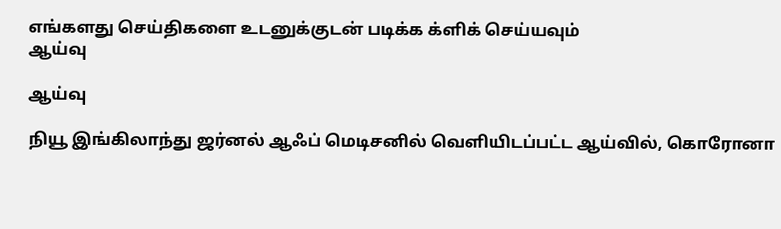எங்களது செய்திகளை உடனுக்குடன் படிக்க க்ளிக் செய்யவும்
ஆய்வு

ஆய்வு

நியூ இங்கிலாந்து ஜர்னல் ஆஃப் மெடிசனில் வெளியிடப்பட்ட ஆய்வில், கொரோனா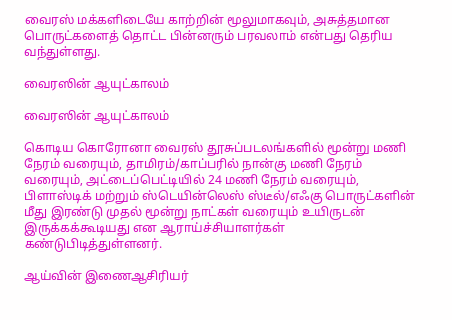வைரஸ் மக்களிடையே காற்றின் மூலுமாகவும், அசுத்தமான பொருட்களைத் தொட்ட பின்னரும் பரவலாம் என்பது தெரிய வந்துள்ளது.

வைரஸின் ஆயுட்காலம்

வைரஸின் ஆயுட்காலம்

கொடிய கொரோனா வைரஸ் தூசுப்படலங்களில் மூன்று மணி நேரம் வரையும், தாமிரம்/காப்பரில் நான்கு மணி நேரம் வரையும், அட்டைப்பெட்டியில் 24 மணி நேரம் வரையும், பிளாஸ்டிக் மற்றும் ஸ்டெயின்லெஸ் ஸ்டீல்/எஃகு பொருட்களின் மீது இரண்டு முதல் மூன்று நாட்கள் வரையும் உயிருடன் இருக்கக்கூடியது என ஆராய்ச்சியாளர்கள் கண்டுபிடித்துள்ளனர்.

ஆய்வின் இணைஆசிரியர்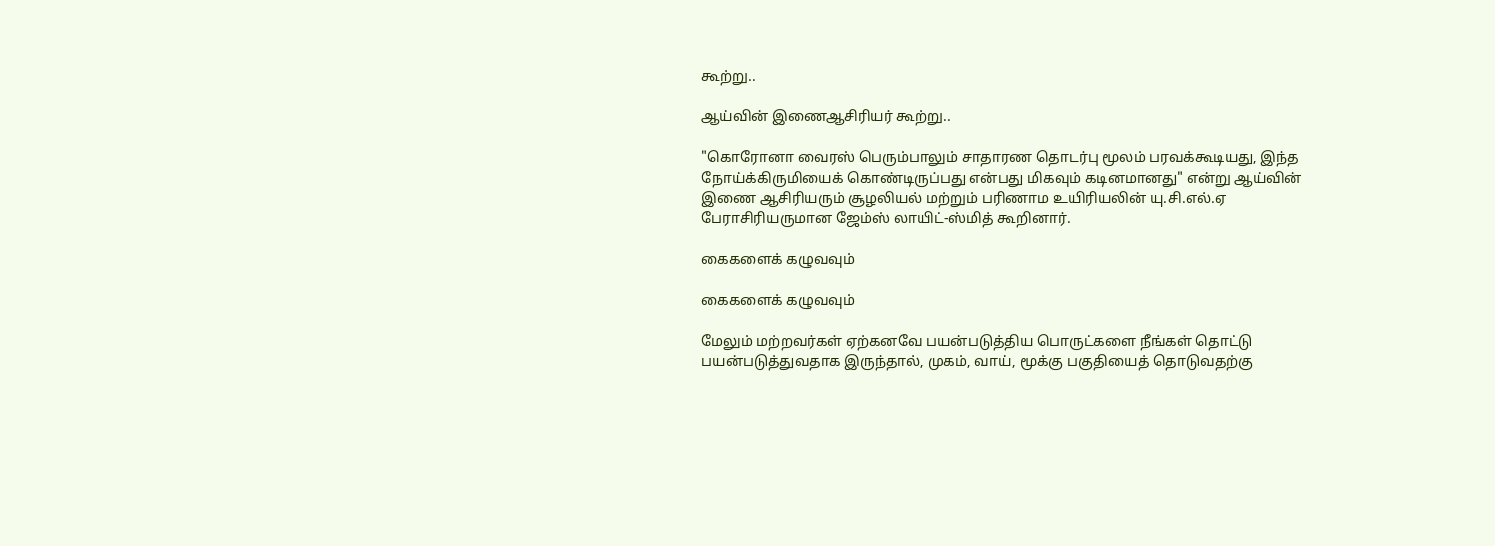கூற்று..

ஆய்வின் இணைஆசிரியர் கூற்று..

"கொரோனா வைரஸ் பெரும்பாலும் சாதாரண தொடர்பு மூலம் பரவக்கூடியது, இந்த நோய்க்கிருமியைக் கொண்டிருப்பது என்பது மிகவும் கடினமானது" என்று ஆய்வின் இணை ஆசிரியரும் சூழலியல் மற்றும் பரிணாம உயிரியலின் யு.சி.எல்.ஏ பேராசிரியருமான ஜேம்ஸ் லாயிட்-ஸ்மித் கூறினார்.

கைகளைக் கழுவவும்

கைகளைக் கழுவவும்

மேலும் மற்றவர்கள் ஏற்கனவே பயன்படுத்திய பொருட்களை நீங்கள் தொட்டு பயன்படுத்துவதாக இருந்தால், முகம், வாய், மூக்கு பகுதியைத் தொடுவதற்கு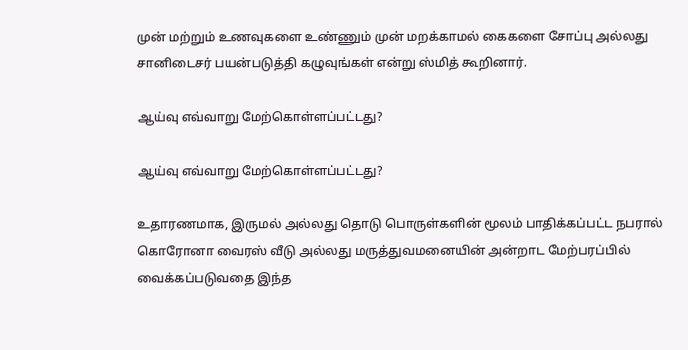முன் மற்றும் உணவுகளை உண்ணும் முன் மறக்காமல் கைகளை சோப்பு அல்லது சானிடைசர் பயன்படுத்தி கழுவுங்கள் என்று ஸ்மித் கூறினார்.

ஆய்வு எவ்வாறு மேற்கொள்ளப்பட்டது?

ஆய்வு எவ்வாறு மேற்கொள்ளப்பட்டது?

உதாரணமாக, இருமல் அல்லது தொடு பொருள்களின் மூலம் பாதிக்கப்பட்ட நபரால் கொரோனா வைரஸ் வீடு அல்லது மருத்துவமனையின் அன்றாட மேற்பரப்பில் வைக்கப்படுவதை இந்த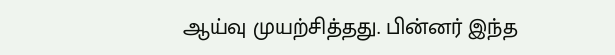ஆய்வு முயற்சித்தது. பின்னர் இந்த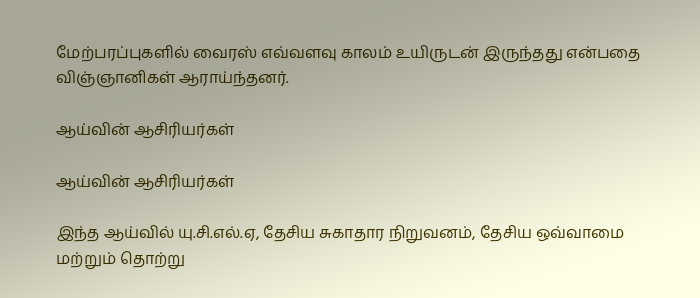மேற்பரப்புகளில் வைரஸ் எவ்வளவு காலம் உயிருடன் இருந்தது என்பதை விஞ்ஞானிகள் ஆராய்ந்தனர்.

ஆய்வின் ஆசிரியர்கள்

ஆய்வின் ஆசிரியர்கள்

இந்த ஆய்வில் யு.சி.எல்.ஏ, தேசிய சுகாதார நிறுவனம், தேசிய ஒவ்வாமை மற்றும் தொற்று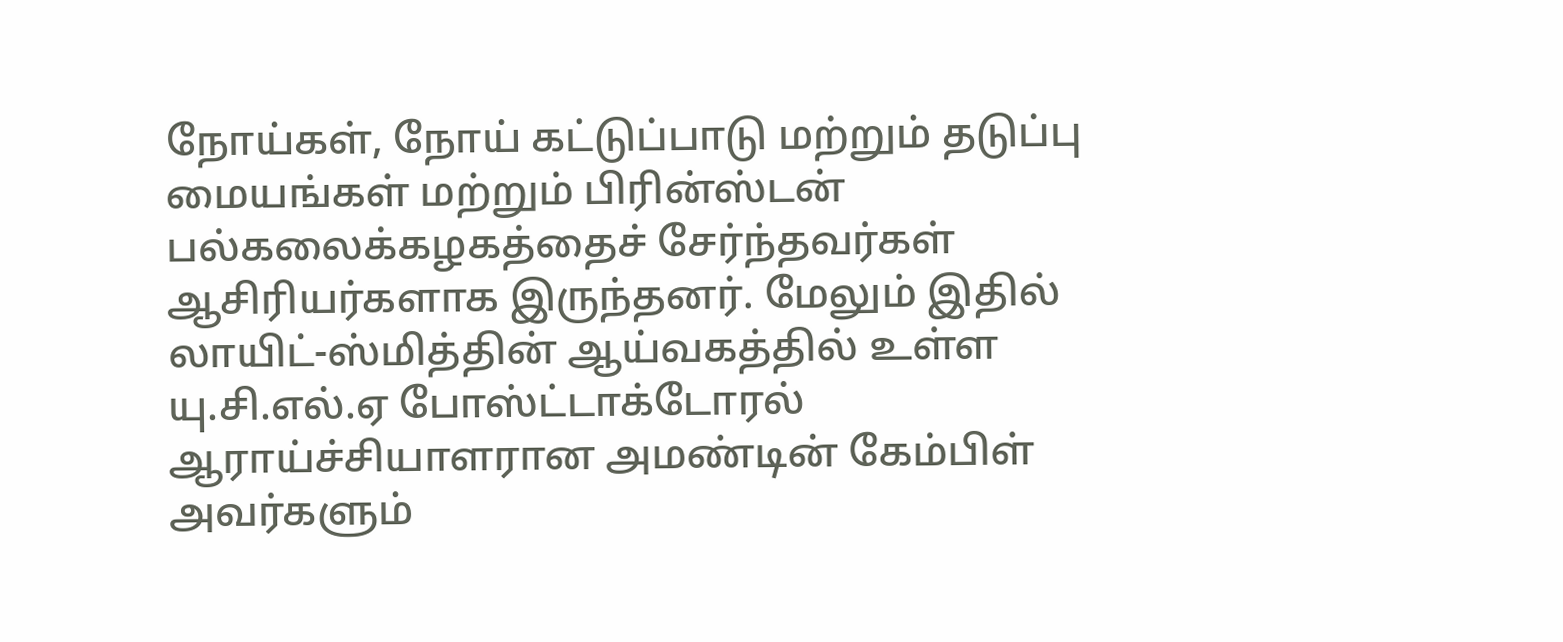நோய்கள், நோய் கட்டுப்பாடு மற்றும் தடுப்பு மையங்கள் மற்றும் பிரின்ஸ்டன் பல்கலைக்கழகத்தைச் சேர்ந்தவர்கள் ஆசிரியர்களாக இருந்தனர். மேலும் இதில் லாயிட்-ஸ்மித்தின் ஆய்வகத்தில் உள்ள யு.சி.எல்.ஏ போஸ்ட்டாக்டோரல் ஆராய்ச்சியாளரான அமண்டின் கேம்பிள் அவர்களும்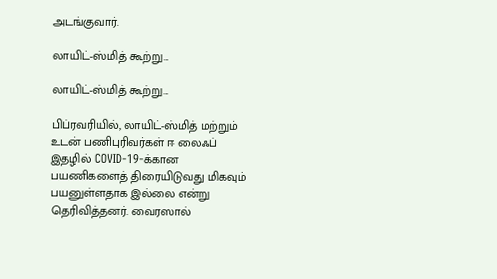அடங்குவார்.

லாயிட்-ஸ்மித் கூற்று...

லாயிட்-ஸ்மித் கூற்று...

பிப்ரவரியில், லாயிட்-ஸ்மித் மற்றும் உடன் பணிபுரிவர்கள் ஈ லைஃப் இதழில் COVID-19-க்கான பயணிகளைத் திரையிடுவது மிகவும் பயனுள்ளதாக இல்லை என்று தெரிவித்தனர். வைரஸால்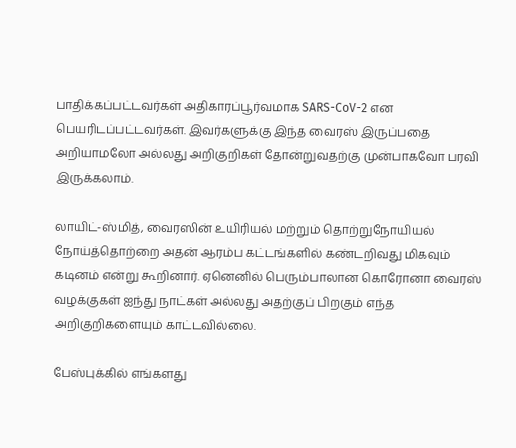பாதிக்கப்பட்டவர்கள் அதிகாரப்பூர்வமாக SARS-CoV-2 என பெயரிடப்பட்டவர்கள். இவர்களுக்கு இந்த வைரஸ் இருப்பதை அறியாமலோ அல்லது அறிகுறிகள் தோன்றுவதற்கு முன்பாகவோ பரவி இருக்கலாம்.

லாயிட்-ஸ்மித், வைரஸின் உயிரியல் மற்றும் தொற்றுநோயியல் நோய்த்தொற்றை அதன் ஆரம்ப கட்டங்களில் கண்டறிவது மிகவும் கடினம் என்று கூறினார். ஏனெனில் பெரும்பாலான கொரோனா வைரஸ் வழக்குகள் ஐந்து நாட்கள் அல்லது அதற்குப் பிறகும் எந்த அறிகுறிகளையும் காட்டவில்லை.

பேஸ்புக்கில் எங்களது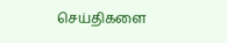செய்திகளை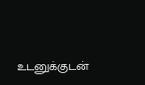உடனுக்குடன்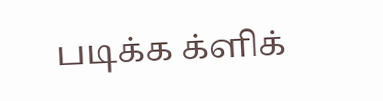படிக்க க்ளிக்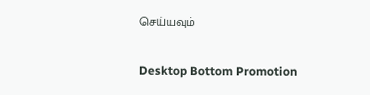செய்யவும்

Desktop Bottom Promotion